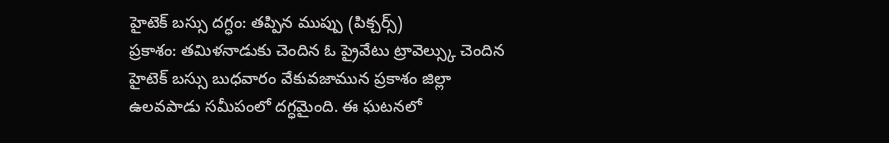హైటెక్ బస్సు దగ్ధం: తప్పిన ముప్పు (పిక్చర్స్)
ప్రకాశం: తమిళనాడుకు చెందిన ఓ ప్రైవేటు ట్రావెల్స్కు చెందిన హైటెక్ బస్సు బుధవారం వేకువజామున ప్రకాశం జిల్లా ఉలవపాడు సమీపంలో దగ్ధమైంది. ఈ ఘటనలో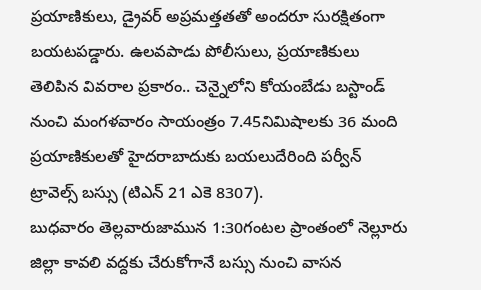ప్రయాణికులు, డ్రైవర్ అప్రమత్తతతో అందరూ సురక్షితంగా బయటపడ్డారు. ఉలవపాడు పోలీసులు, ప్రయాణికులు తెలిపిన వివరాల ప్రకారం.. చెన్నైలోని కోయంబేడు బస్టాండ్ నుంచి మంగళవారం సాయంత్రం 7.45నిమిషాలకు 36 మంది ప్రయాణికులతో హైదరాబాదుకు బయలుదేరింది పర్వీన్ ట్రావెల్స్ బస్సు (టిఎన్ 21 ఎకె 8307).
బుధవారం తెల్లవారుజామున 1:30గంటల ప్రాంతంలో నెల్లూరు జిల్లా కావలి వద్దకు చేరుకోగానే బస్సు నుంచి వాసన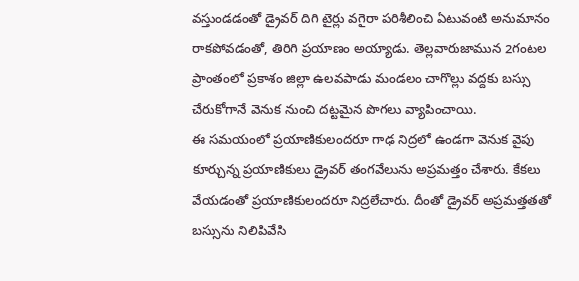వస్తుండడంతో డ్రైవర్ దిగి టైర్లు వగైరా పరిశీలించి ఏటువంటి అనుమానం రాకపోవడంతో, తిరిగి ప్రయాణం అయ్యాడు. తెల్లవారుజామున 2గంటల ప్రాంతంలో ప్రకాశం జిల్లా ఉలవపాడు మండలం చాగొల్లు వద్దకు బస్సు చేరుకోగానే వెనుక నుంచి దట్టమైన పొగలు వ్యాపించాయి.
ఈ సమయంలో ప్రయాణికులందరూ గాఢ నిద్రలో ఉండగా వెనుక వైపు కూర్చున్న ప్రయాణికులు డ్రైవర్ తంగవేలును అప్రమత్తం చేశారు. కేకలు వేయడంతో ప్రయాణికులందరూ నిద్రలేచారు. దీంతో డ్రైవర్ అప్రమత్తతతో బస్సును నిలిపివేసి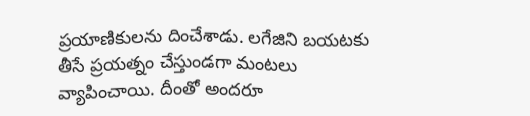ప్రయాణికులను దించేశాడు. లగేజిని బయటకు తీసే ప్రయత్నం చేస్తుండగా మంటలు వ్యాపించాయి. దీంతో అందరూ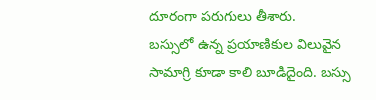దూరంగా పరుగులు తీశారు.
బస్సులో ఉన్న ప్రయాణికుల విలువైన సామాగ్రి కూడా కాలి బూడిదైంది. బస్సు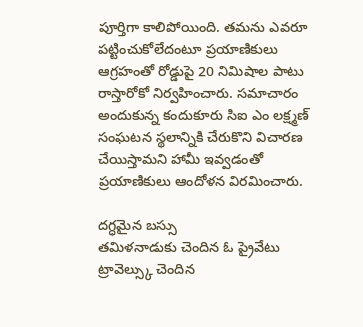పూర్తిగా కాలిపోయింది. తమను ఎవరూ పట్టించుకోలేదంటూ ప్రయాణికులు ఆగ్రహంతో రోడ్డుపై 20 నిమిషాల పాటు రాస్తారోకో నిర్వహించారు. సమాచారం అందుకున్న కందుకూరు సిఐ ఎం లక్ష్మణ్ సంఘటన స్థలాన్నికి చేరుకొని విచారణ చేయిస్తామని హామీ ఇవ్వడంతో ప్రయాణికులు ఆందోళన విరమించారు.

దగ్ధమైన బస్సు
తమిళనాడుకు చెందిన ఓ ప్రైవేటు ట్రావెల్స్కు చెందిన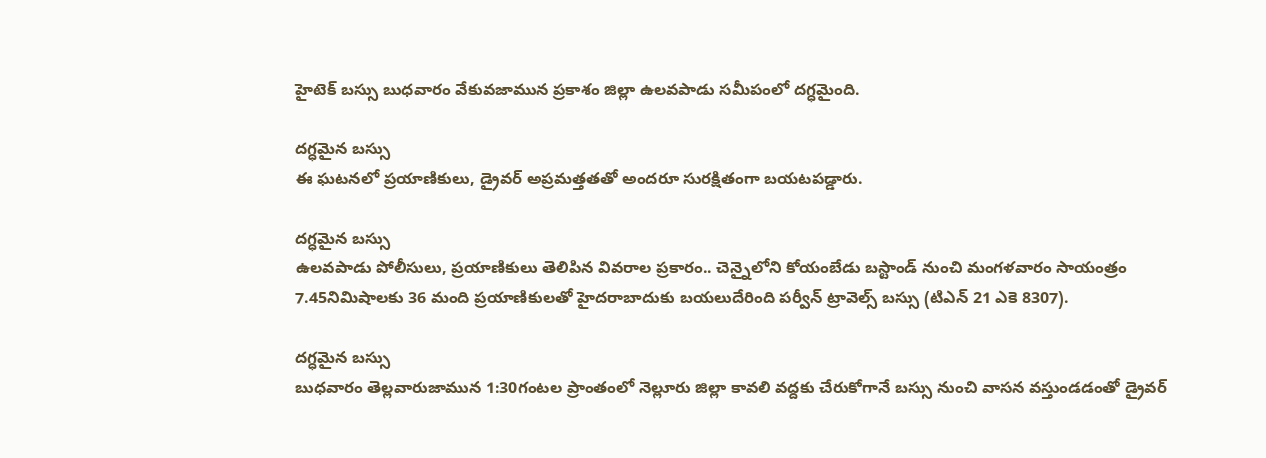హైటెక్ బస్సు బుధవారం వేకువజామున ప్రకాశం జిల్లా ఉలవపాడు సమీపంలో దగ్ధమైంది.

దగ్ధమైన బస్సు
ఈ ఘటనలో ప్రయాణికులు, డ్రైవర్ అప్రమత్తతతో అందరూ సురక్షితంగా బయటపడ్డారు.

దగ్ధమైన బస్సు
ఉలవపాడు పోలీసులు, ప్రయాణికులు తెలిపిన వివరాల ప్రకారం.. చెన్నైలోని కోయంబేడు బస్టాండ్ నుంచి మంగళవారం సాయంత్రం 7.45నిమిషాలకు 36 మంది ప్రయాణికులతో హైదరాబాదుకు బయలుదేరింది పర్వీన్ ట్రావెల్స్ బస్సు (టిఎన్ 21 ఎకె 8307).

దగ్ధమైన బస్సు
బుధవారం తెల్లవారుజామున 1:30గంటల ప్రాంతంలో నెల్లూరు జిల్లా కావలి వద్దకు చేరుకోగానే బస్సు నుంచి వాసన వస్తుండడంతో డ్రైవర్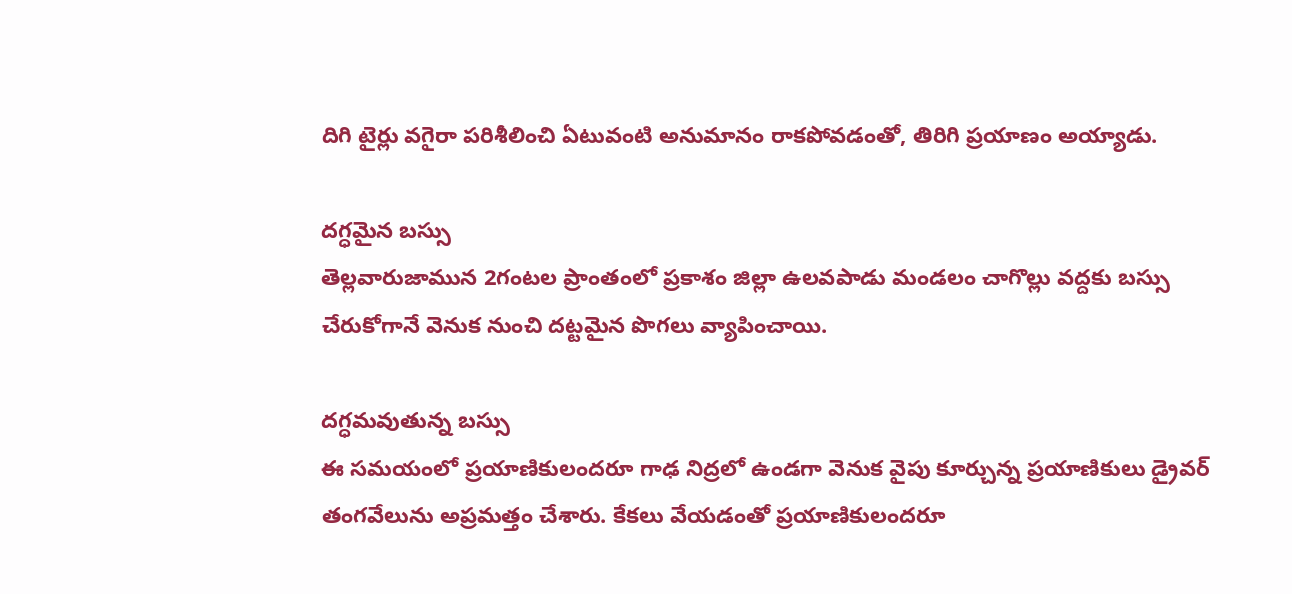దిగి టైర్లు వగైరా పరిశీలించి ఏటువంటి అనుమానం రాకపోవడంతో, తిరిగి ప్రయాణం అయ్యాడు.

దగ్ధమైన బస్సు
తెల్లవారుజామున 2గంటల ప్రాంతంలో ప్రకాశం జిల్లా ఉలవపాడు మండలం చాగొల్లు వద్దకు బస్సు చేరుకోగానే వెనుక నుంచి దట్టమైన పొగలు వ్యాపించాయి.

దగ్ధమవుతున్న బస్సు
ఈ సమయంలో ప్రయాణికులందరూ గాఢ నిద్రలో ఉండగా వెనుక వైపు కూర్చున్న ప్రయాణికులు డ్రైవర్ తంగవేలును అప్రమత్తం చేశారు. కేకలు వేయడంతో ప్రయాణికులందరూ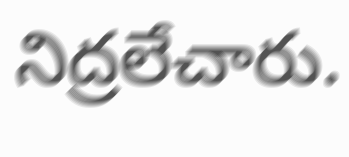నిద్రలేచారు.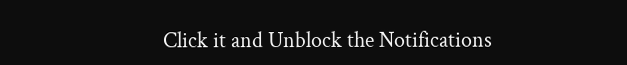Click it and Unblock the Notifications